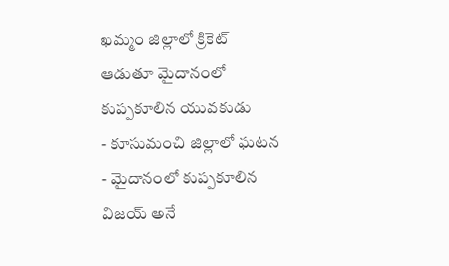ఖమ్మం జిల్లాలో క్రికెట్ ఆడుతూ మైదానంలో కుప్పకూలిన యువకుడు
- కూసుమంచి జిల్లాలో ఘటన
- మైదానంలో కుప్పకూలిన విజయ్ అనే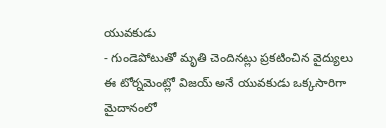యువకుడు
- గుండెపోటుతో మృతి చెందినట్లు ప్రకటించిన వైద్యులు
ఈ టోర్నమెంట్లో విజయ్ అనే యువకుడు ఒక్కసారిగా మైదానంలో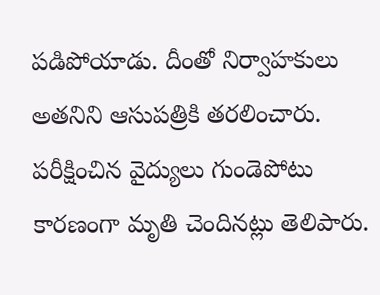పడిపోయాడు. దీంతో నిర్వాహకులు అతనిని ఆసుపత్రికి తరలించారు. పరీక్షించిన వైద్యులు గుండెపోటు కారణంగా మృతి చెందినట్లు తెలిపారు.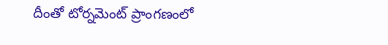దీంతో టోర్నమెంట్ ప్రాంగణంలో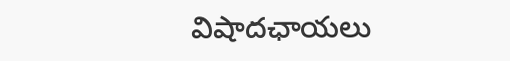విషాదఛాయలు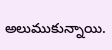అలుముకున్నాయి.